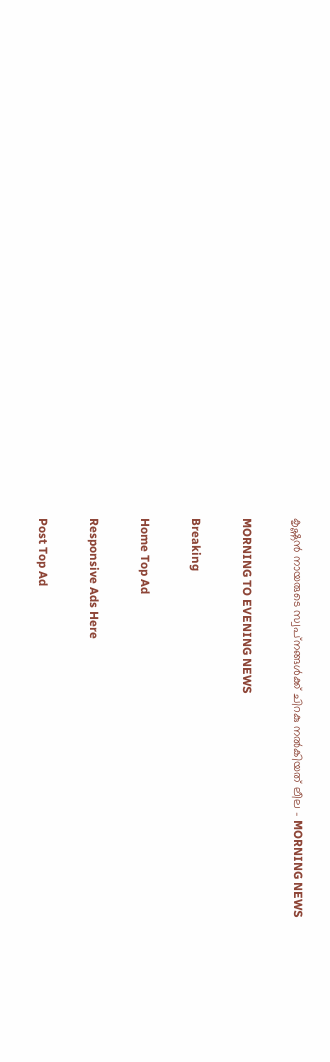കൃഷ്ണൻ നായരുടെ സ്വപ്‌നങ്ങൾക്ക് ചിറകു നൽകിയത് ലീല - MORNING NEWS

MORNING TO EVENING NEWS

Breaking

Home Top Ad

Responsive Ads Here

Post Top Ad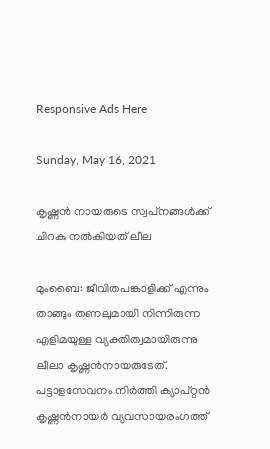Responsive Ads Here

Sunday, May 16, 2021

കൃഷ്ണൻ നായരുടെ സ്വപ്‌നങ്ങൾക്ക് ചിറകു നൽകിയത് ലീല

മുംബൈ: ജീവിതപങ്കാളിക്ക്‌ എന്നും താങ്ങും തണലുമായി നിന്നിരുന്ന എളിമയുള്ള വ്യക്തിത്വമായിരുന്നു ലീലാ കൃഷ്ണൻനായരുടേത്. പട്ടാളസേവനം നിർത്തി ക്യാപ്റ്റൻ കൃഷ്ണൻനായർ വ്യവസായരംഗത്ത്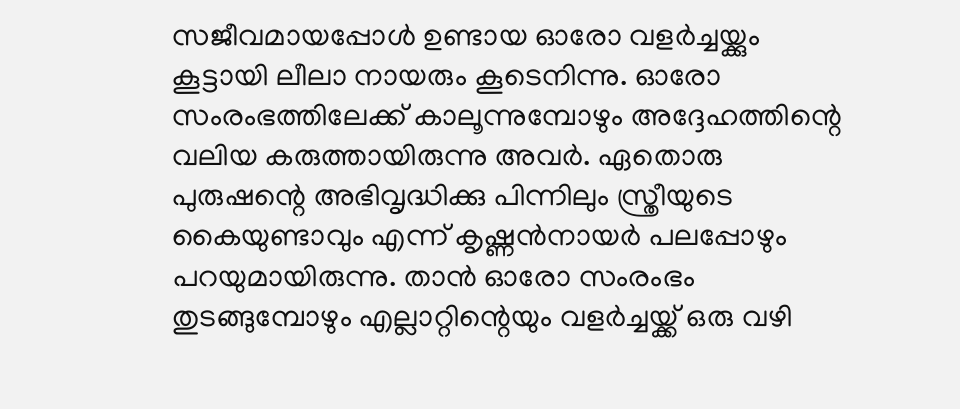സജീവമായപ്പോൾ ഉണ്ടായ ഓരോ വളർച്ചയ്ക്കും കൂട്ടായി ലീലാ നായരും കൂടെനിന്നു. ഓരോ സംരംഭത്തിലേക്ക് കാലൂന്നുമ്പോഴും അദ്ദേഹത്തിന്റെ വലിയ കരുത്തായിരുന്നു അവർ. ഏതൊരു പുരുഷന്റെ അഭിവൃദ്ധിക്കു പിന്നിലും സ്ത്രീയുടെ കൈയുണ്ടാവും എന്ന് കൃഷ്ണൻനായർ പലപ്പോഴും പറയുമായിരുന്നു. താൻ ഓരോ സംരംഭം തുടങ്ങുമ്പോഴും എല്ലാറ്റിന്റെയും വളർച്ചയ്ക്ക് ഒരു വഴി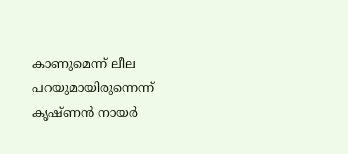കാണുമെന്ന് ലീല പറയുമായിരുന്നെന്ന് കൃഷ്ണൻ നായർ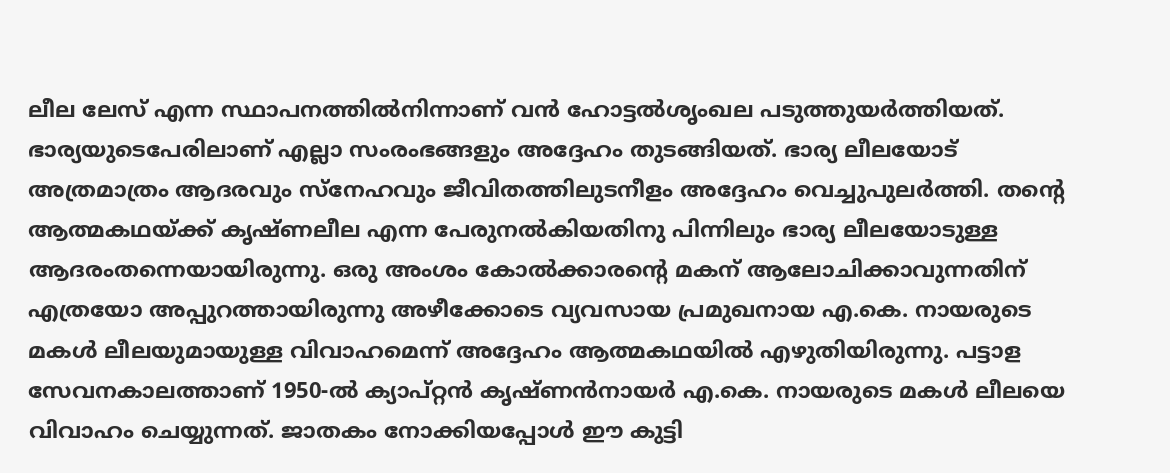ലീല ലേസ് എന്ന സ്ഥാപനത്തിൽനിന്നാണ് വൻ ഹോട്ടൽശൃംഖല പടുത്തുയർത്തിയത്. ഭാര്യയുടെപേരിലാണ് എല്ലാ സംരംഭങ്ങളും അദ്ദേഹം തുടങ്ങിയത്. ഭാര്യ ലീലയോട് അത്രമാത്രം ആദരവും സ്നേഹവും ജീവിതത്തിലുടനീളം അദ്ദേഹം വെച്ചുപുലർത്തി. തന്റെ ആത്മകഥയ്ക്ക് കൃഷ്ണലീല എന്ന പേരുനൽകിയതിനു പിന്നിലും ഭാര്യ ലീലയോടുള്ള ആദരംതന്നെയായിരുന്നു. ഒരു അംശം കോൽക്കാരന്റെ മകന് ആലോചിക്കാവുന്നതിന് എത്രയോ അപ്പുറത്തായിരുന്നു അഴീക്കോടെ വ്യവസായ പ്രമുഖനായ എ.കെ. നായരുടെ മകൾ ലീലയുമായുള്ള വിവാഹമെന്ന് അദ്ദേഹം ആത്മകഥയിൽ എഴുതിയിരുന്നു. പട്ടാള സേവനകാലത്താണ് 1950-ൽ ക്യാപ്റ്റൻ കൃഷ്ണൻനായർ എ.കെ. നായരുടെ മകൾ ലീലയെ വിവാഹം ചെയ്യുന്നത്. ജാതകം നോക്കിയപ്പോൾ ഈ കുട്ടി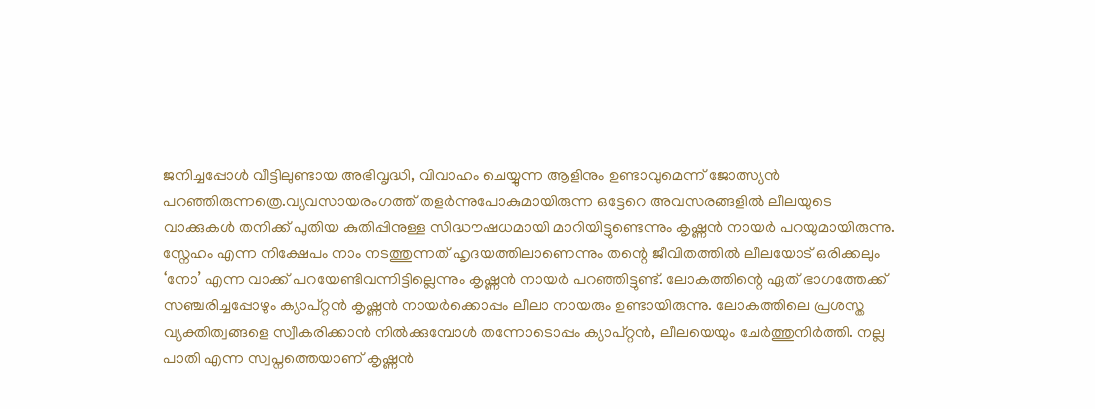ജനിച്ചപ്പോൾ വീട്ടിലുണ്ടായ അഭിവൃദ്ധി, വിവാഹം ചെയ്യുന്ന ആളിനും ഉണ്ടാവുമെന്ന് ജോത്സ്യൻ പറഞ്ഞിരുന്നത്രെ.വ്യവസായരംഗത്ത്‌ തളർന്നുപോകുമായിരുന്ന ഒട്ടേറെ അവസരങ്ങളിൽ ലീലയുടെ വാക്കുകൾ തനിക്ക്‌ പുതിയ കുതിപ്പിനുള്ള സിദ്ധൗഷധമായി മാറിയിട്ടുണ്ടെന്നും കൃഷ്ണൻ നായർ പറയുമായിരുന്നു. സ്നേഹം എന്ന നിക്ഷേപം നാം നടത്തുന്നത് ഹൃദയത്തിലാണെന്നും തന്റെ ജീവിതത്തിൽ ലീലയോട് ഒരിക്കലും ‘നോ’ എന്ന വാക്ക് പറയേണ്ടിവന്നിട്ടില്ലെന്നും കൃഷ്ണൻ നായർ പറഞ്ഞിട്ടുണ്ട്. ലോകത്തിന്റെ ഏത് ഭാഗത്തേക്ക് സഞ്ചരിച്ചപ്പോഴും ക്യാപ്റ്റൻ കൃഷ്ണൻ നായർക്കൊപ്പം ലീലാ നായരും ഉണ്ടായിരുന്നു. ലോകത്തിലെ പ്രശസ്ത വ്യക്തിത്വങ്ങളെ സ്വീകരിക്കാൻ നിൽക്കുമ്പോൾ തന്നോടൊപ്പം ക്യാപ്റ്റൻ, ലീലയെയും ചേർത്തുനിർത്തി. നല്ല പാതി എന്ന സ്വപ്നത്തെയാണ് കൃഷ്ണൻ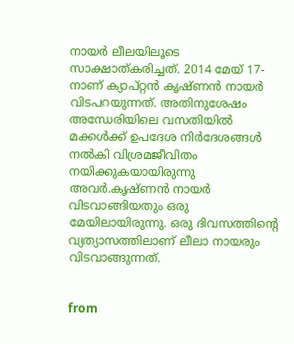നായർ ലീലയിലൂടെ സാക്ഷാത്കരിച്ചത്. 2014 മേയ് 17-നാണ് ക്യാപ്റ്റൻ കൃഷ്ണൻ നായർ വിടപറയുന്നത്. അതിനുശേഷം അന്ധേരിയിലെ വസതിയിൽ മക്കൾക്ക് ഉപദേശ നിർദേശങ്ങൾ നൽകി വിശ്രമജീവിതം നയിക്കുകയായിരുന്നു അവർ.കൃഷ്ണൻ നായർ വിടവാങ്ങിയതും ഒരു മേയിലായിരുന്നു. ഒരു ദിവസത്തിന്റെ വ്യത്യാസത്തിലാണ് ലീലാ നായരും വിടവാങ്ങുന്നത്.


from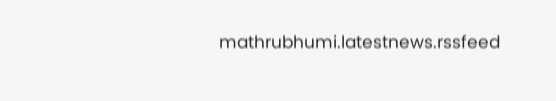mathrubhumi.latestnews.rssfeed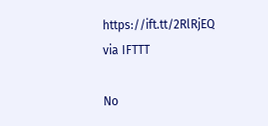https://ift.tt/2RlRjEQ
via IFTTT

No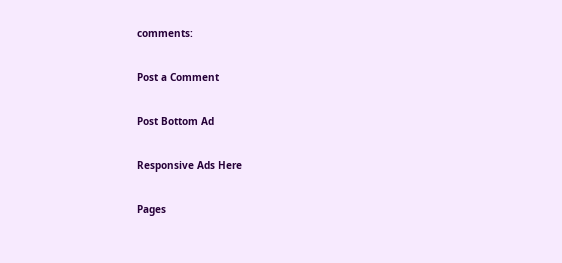comments:

Post a Comment

Post Bottom Ad

Responsive Ads Here

Pages